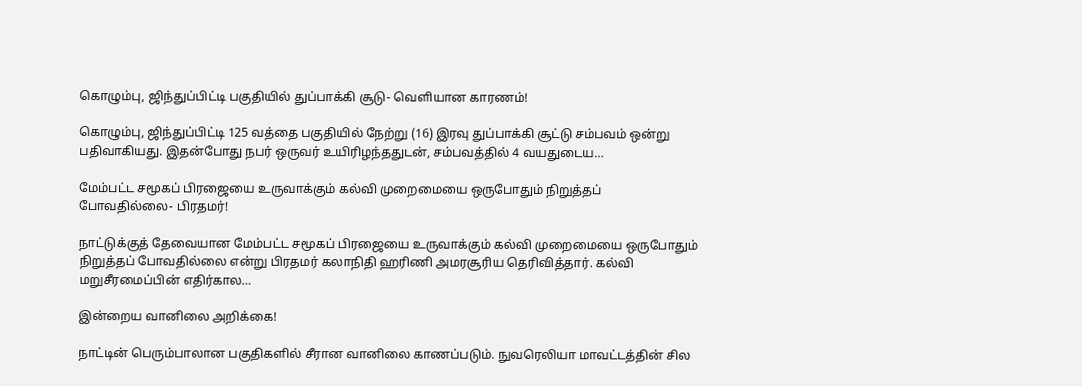கொழும்பு, ஜிந்துப்பிட்டி பகுதியில் துப்பாக்கி சூடு- வெளியான காரணம்!

கொழும்பு, ஜிந்துப்பிட்டி 125 வத்தை பகுதியில் நேற்று (16) இரவு துப்பாக்கி சூட்டு சம்பவம் ஒன்று பதிவாகியது. இதன்போது நபர் ஒருவர் உயிரிழந்ததுடன், சம்பவத்தில் 4 வயதுடைய…

மேம்பட்ட சமூகப் பிரஜையை உருவாக்கும் கல்வி முறைமையை ஒருபோதும் நிறுத்தப் போவதில்லை- பிரதமர்!

நாட்டுக்குத் தேவையான மேம்பட்ட சமூகப் பிரஜையை உருவாக்கும் கல்வி முறைமையை ஒருபோதும் நிறுத்தப் போவதில்லை என்று பிரதமர் கலாநிதி ஹரிணி அமரசூரிய தெரிவித்தார். கல்வி மறுசீரமைப்பின் எதிர்கால…

இன்றைய வானிலை அறிக்கை!

நாட்டின் பெரும்பாலான பகுதிகளில் சீரான வானிலை காணப்படும். நுவரெலியா மாவட்டத்தின் சில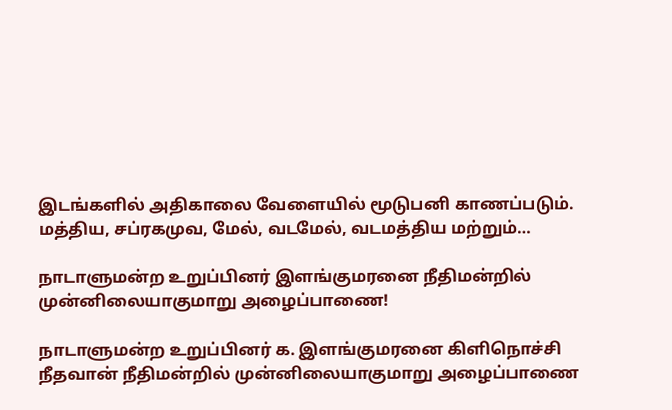இடங்களில் அதிகாலை வேளையில் மூடுபனி காணப்படும். மத்திய, சப்ரகமுவ, மேல், வடமேல், வடமத்திய மற்றும்…

நாடாளுமன்ற உறுப்பினர் இளங்குமரனை நீதிமன்றில் முன்னிலையாகுமாறு அழைப்பாணை!

நாடாளுமன்ற உறுப்பினர் க. இளங்குமரனை கிளிநொச்சி நீதவான் நீதிமன்றில் முன்னிலையாகுமாறு அழைப்பாணை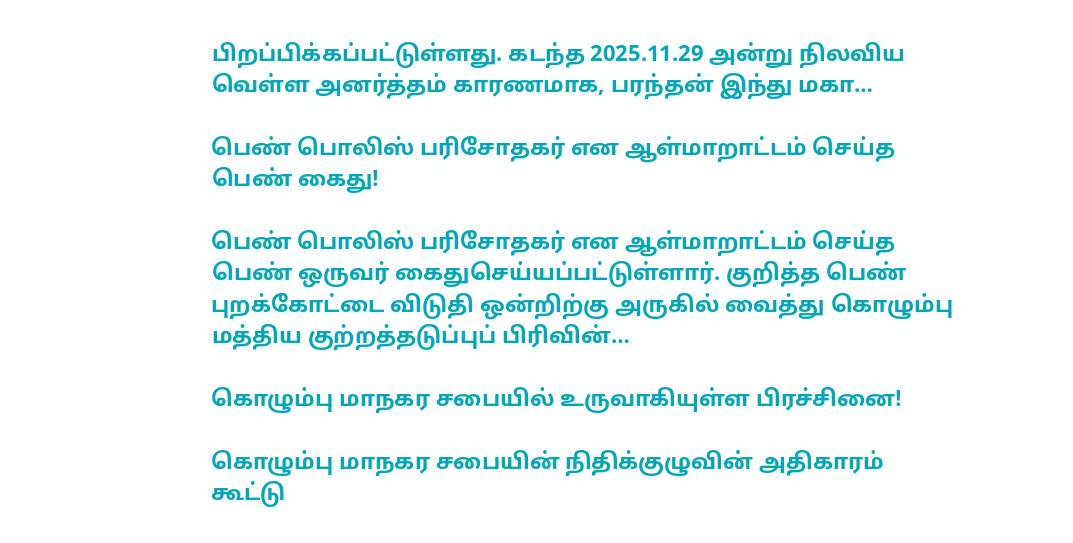பிறப்பிக்கப்பட்டுள்ளது. கடந்த 2025.11.29 அன்று நிலவிய வெள்ள அனர்த்தம் காரணமாக, பரந்தன் இந்து மகா…

பெண் பொலிஸ் பரிசோதகர் என ஆள்மாறாட்டம் செய்த பெண் கைது!

பெண் பொலிஸ் பரிசோதகர் என ஆள்மாறாட்டம் செய்த பெண் ஒருவர் கைதுசெய்யப்பட்டுள்ளார். குறித்த பெண் புறக்கோட்டை விடுதி ஒன்றிற்கு அருகில் வைத்து கொழும்பு மத்திய குற்றத்தடுப்புப் பிரிவின்…

கொழும்பு மாநகர சபையில் உருவாகியுள்ள பிரச்சினை!

கொழும்பு மாநகர சபையின் நிதிக்குழுவின் அதிகாரம் கூட்டு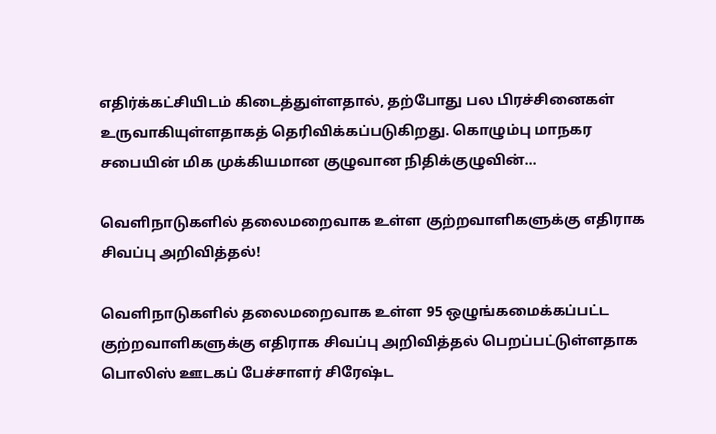எதிர்க்கட்சியிடம் கிடைத்துள்ளதால், தற்போது பல பிரச்சினைகள் உருவாகியுள்ளதாகத் தெரிவிக்கப்படுகிறது. கொழும்பு மாநகர சபையின் மிக முக்கியமான குழுவான நிதிக்குழுவின்…

வெளிநாடுகளில் தலைமறைவாக உள்ள குற்றவாளிகளுக்கு எதிராக சிவப்பு அறிவித்தல்!

வெளிநாடுகளில் தலைமறைவாக உள்ள 95 ஒழுங்கமைக்கப்பட்ட குற்றவாளிகளுக்கு எதிராக சிவப்பு அறிவித்தல் பெறப்பட்டுள்ளதாக பொலிஸ் ஊடகப் பேச்சாளர் சிரேஷ்ட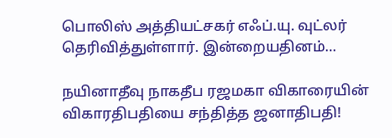பொலிஸ் அத்தியட்சகர் எஃப்.யு. வுட்லர் தெரிவித்துள்ளார். இன்றையதினம்…

நயினாதீவு நாகதீப ரஜமகா விகாரையின் விகாரதிபதியை சந்தித்த ஜனாதிபதி!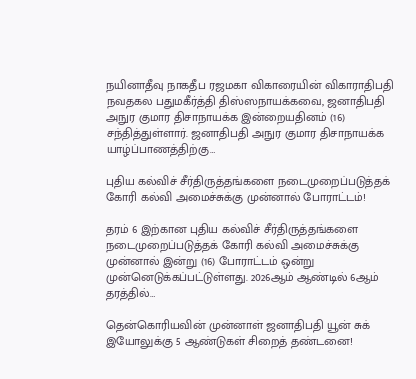நயினாதீவு நாகதீப ரஜமகா விகாரையின் விகாராதிபதி நவதகல பதுமகீர்த்தி திஸ்ஸநாயக்கவை, ஜனாதிபதி அநுர குமார திசாநாயக்க இன்றையதினம் (16) சந்தித்துள்ளார். ஜனாதிபதி அநுர குமார திசாநாயக்க யாழ்ப்பாணத்திற்கு…

புதிய கல்விச் சீர்திருத்தங்களை நடைமுறைப்படுத்தக் கோரி கல்வி அமைச்சுக்கு முன்னால் போராட்டம்!

தரம் 6 இற்கான புதிய கல்விச் சீர்திருத்தங்களை நடைமுறைப்படுத்தக் கோரி கல்வி அமைச்சுக்கு முன்னால் இன்று (16) போராட்டம் ஒன்று முன்னெடுக்கப்பட்டுள்ளது. 2026ஆம் ஆண்டில் 6ஆம் தரத்தில்…

தென்கொரியவின் முன்னாள் ஜனாதிபதி யூன் சுக் இயோலுக்கு 5 ஆண்டுகள் சிறைத் தண்டனை!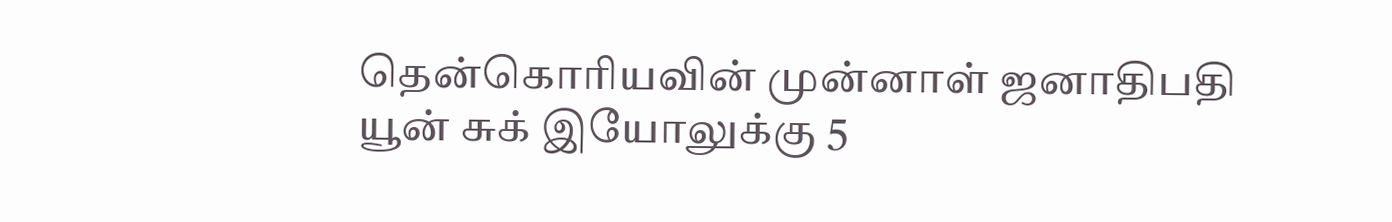தென்கொரியவின் முன்னாள் ஜனாதிபதி யூன் சுக் இயோலுக்கு 5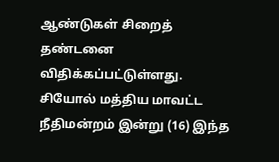ஆண்டுகள் சிறைத் தண்டனை விதிக்கப்பட்டுள்ளது. சியோல் மத்திய மாவட்ட நீதிமன்றம் இன்று (16) இந்த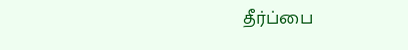தீர்ப்பை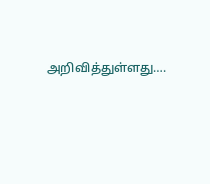அறிவித்துள்ளது….